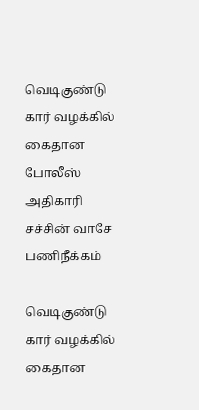வெடிகுண்டு கார் வழக்கில் கைதான போலீஸ் அதிகாரி சச்சின் வாசே பணிநீக்கம்

வெடிகுண்டு கார் வழக்கில் கைதான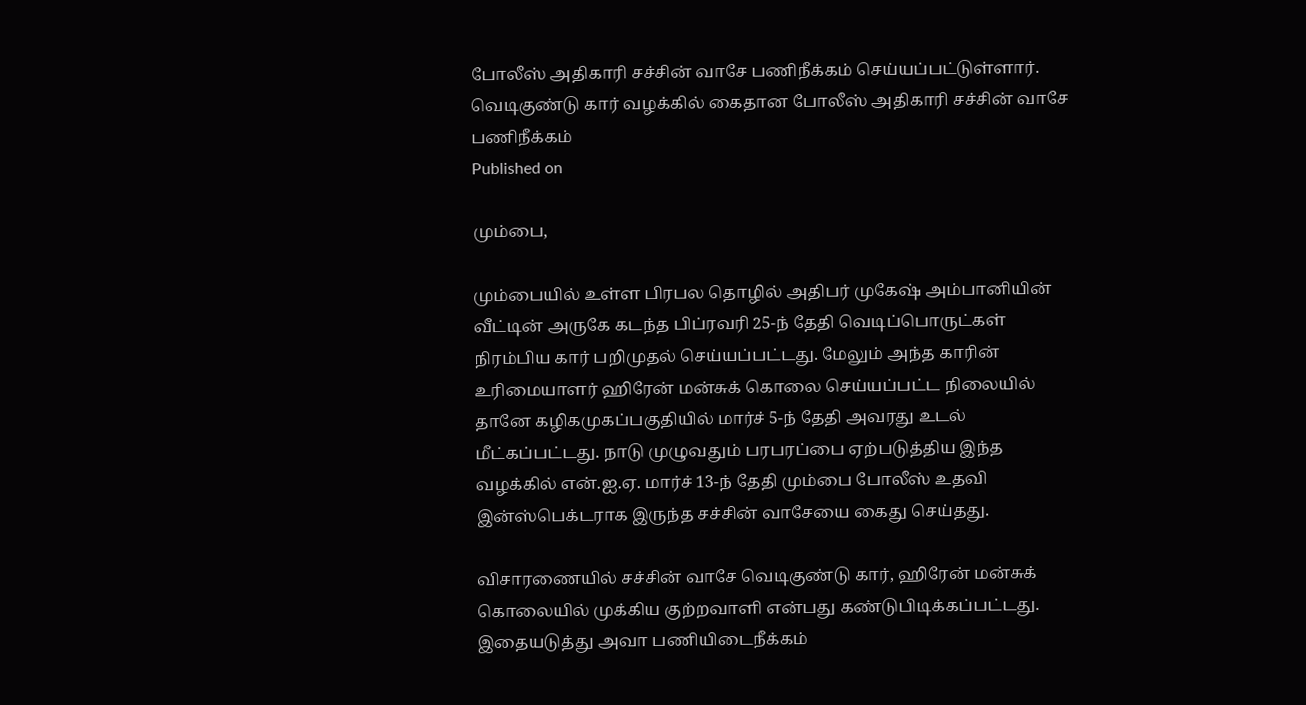போலீஸ் அதிகாரி சச்சின் வாசே பணிநீக்கம் செய்யப்பட்டுள்ளார்.
வெடிகுண்டு கார் வழக்கில் கைதான போலீஸ் அதிகாரி சச்சின் வாசே பணிநீக்கம்
Published on

மும்பை,

மும்பையில் உள்ள பிரபல தொழில் அதிபர் முகேஷ் அம்பானியின் வீட்டின் அருகே கடந்த பிப்ரவரி 25-ந் தேதி வெடிப்பொருட்கள் நிரம்பிய கார் பறிமுதல் செய்யப்பட்டது. மேலும் அந்த காரின் உரிமையாளர் ஹிரேன் மன்சுக் கொலை செய்யப்பட்ட நிலையில் தானே கழிகமுகப்பகுதியில் மார்ச் 5-ந் தேதி அவரது உடல் மீட்கப்பட்டது. நாடு முழுவதும் பரபரப்பை ஏற்படுத்திய இந்த வழக்கில் என்.ஐ.ஏ. மார்ச் 13-ந் தேதி மும்பை போலீஸ் உதவி இன்ஸ்பெக்டராக இருந்த சச்சின் வாசேயை கைது செய்தது.

விசாரணையில் சச்சின் வாசே வெடிகுண்டு கார், ஹிரேன் மன்சுக் கொலையில் முக்கிய குற்றவாளி என்பது கண்டுபிடிக்கப்பட்டது. இதையடுத்து அவா பணியிடைநீக்கம்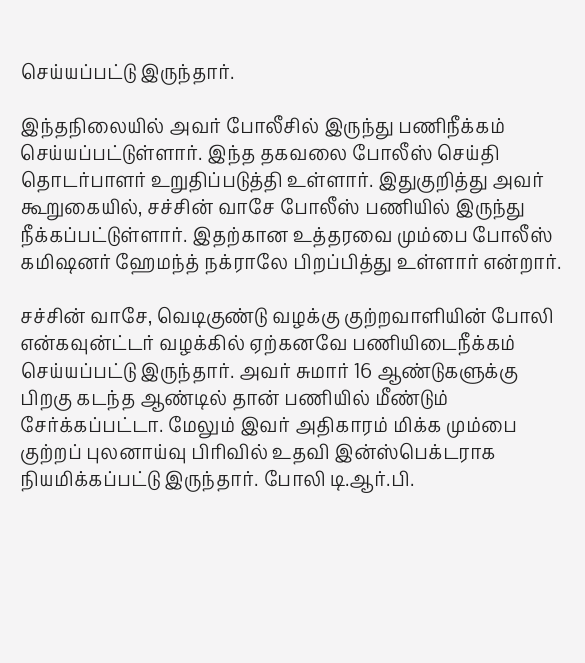செய்யப்பட்டு இருந்தார்.

இந்தநிலையில் அவர் போலீசில் இருந்து பணிநீக்கம் செய்யப்பட்டுள்ளார். இந்த தகவலை போலீஸ் செய்தி தொடர்பாளர் உறுதிப்படுத்தி உள்ளார். இதுகுறித்து அவர் கூறுகையில், சச்சின் வாசே போலீஸ் பணியில் இருந்து நீக்கப்பட்டுள்ளார். இதற்கான உத்தரவை மும்பை போலீஸ் கமிஷனர் ஹேமந்த் நக்ராலே பிறப்பித்து உள்ளார் என்றார்.

சச்சின் வாசே, வெடிகுண்டு வழக்கு குற்றவாளியின் போலி என்கவுன்ட்டர் வழக்கில் ஏற்கனவே பணியிடைநீக்கம் செய்யப்பட்டு இருந்தார். அவர் சுமார் 16 ஆண்டுகளுக்கு பிறகு கடந்த ஆண்டில் தான் பணியில் மீண்டும் சேர்க்கப்பட்டா. மேலும் இவர் அதிகாரம் மிக்க மும்பை குற்றப் புலனாய்வு பிரிவில் உதவி இன்ஸ்பெக்டராக நியமிக்கப்பட்டு இருந்தார். போலி டி.ஆர்.பி.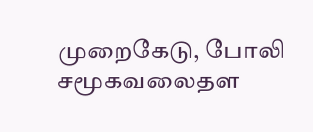முறைகேடு, போலி சமூகவலைதள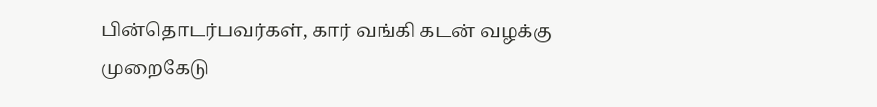பின்தொடர்பவர்கள், கார் வங்கி கடன் வழக்கு முறைகேடு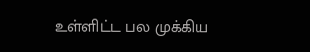உள்ளிட்ட பல முக்கிய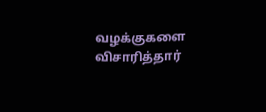வழக்குகளை விசாரித்தார்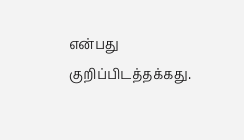என்பது குறிப்பிடத்தக்கது.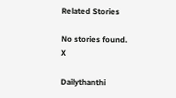Related Stories

No stories found.
X

Dailythanthi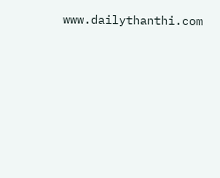www.dailythanthi.com